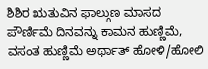ಶಿಶಿರ ಋತುವಿನ ಫಾಲ್ಗುಣ ಮಾಸದ ಪೌರ್ಣಿಮೆ ದಿನವನ್ನು ಕಾಮನ ಹುಣ್ಣಿಮೆ, ವಸಂತ ಹುಣ್ಣಿಮೆ ಅರ್ಥಾತ್ ಹೋಳಿ/ಹೋಲಿ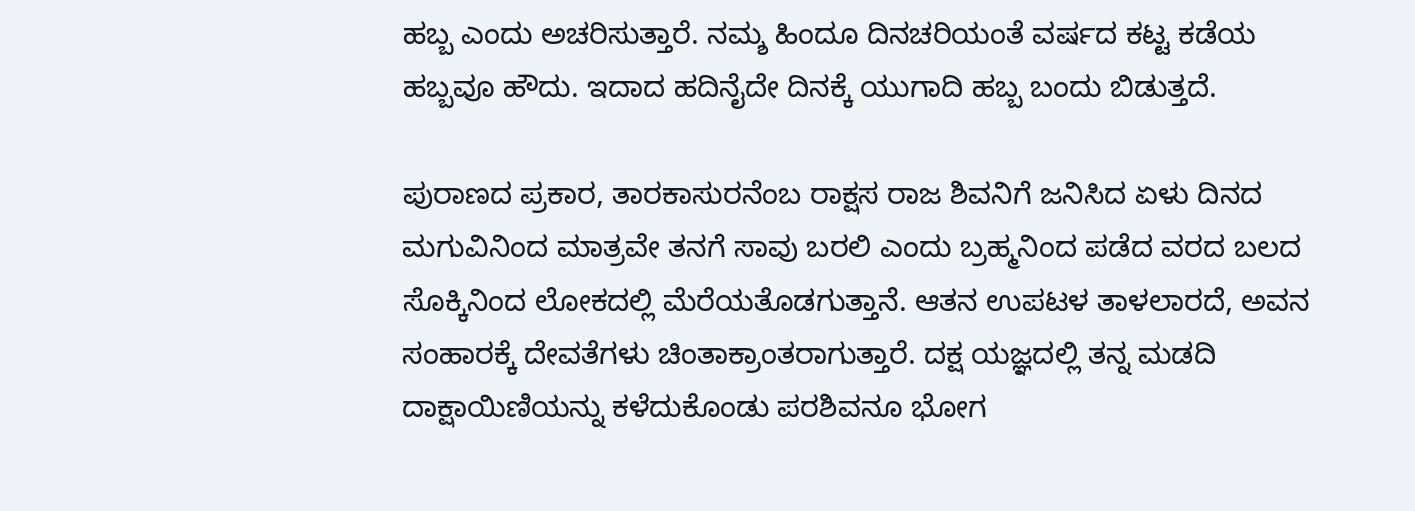ಹಬ್ಬ ಎಂದು ಅಚರಿಸುತ್ತಾರೆ. ನಮ್ಶ ಹಿಂದೂ ದಿನಚರಿಯಂತೆ ವರ್ಷದ ಕಟ್ಟ ಕಡೆಯ ಹಬ್ಬವೂ ಹೌದು. ಇದಾದ ಹದಿನೈದೇ ದಿನಕ್ಕೆ ಯುಗಾದಿ ಹಬ್ಬ ಬಂದು ಬಿಡುತ್ತದೆ.

ಪುರಾಣದ ಪ್ರಕಾರ, ತಾರಕಾಸುರನೆಂಬ ರಾಕ್ಷಸ ರಾಜ ಶಿವನಿಗೆ ಜನಿಸಿದ ಏಳು ದಿನದ ಮಗುವಿನಿಂದ ಮಾತ್ರವೇ ತನಗೆ ಸಾವು ಬರಲಿ ಎಂದು ಬ್ರಹ್ಮನಿಂದ ಪಡೆದ ವರದ ಬಲದ ಸೊಕ್ಕಿನಿಂದ ಲೋಕದಲ್ಲಿ ಮೆರೆಯತೊಡಗುತ್ತಾನೆ. ಆತನ ಉಪಟಳ ತಾಳಲಾರದೆ, ಅವನ ಸಂಹಾರಕ್ಕೆ ದೇವತೆಗಳು ಚಿಂತಾಕ್ರಾಂತರಾಗುತ್ತಾರೆ. ದಕ್ಷ ಯಜ್ಞದಲ್ಲಿ ತನ್ನ ಮಡದಿ ದಾಕ್ಷಾಯಿಣಿಯನ್ನು ಕಳೆದುಕೊಂಡು ಪರಶಿವನೂ ಭೋಗ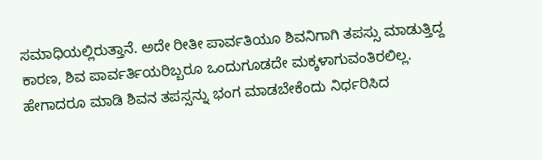ಸಮಾಧಿಯಲ್ಲಿರುತ್ತಾನೆ. ಅದೇ ರೀತೀ ಪಾರ್ವತಿಯೂ ಶಿವನಿಗಾಗಿ ತಪಸ್ಸು ಮಾಡುತ್ತಿದ್ದ ಕಾರಣ, ಶಿವ ಪಾರ್ವರ್ತಿಯರಿಬ್ಬರೂ ಒಂದುಗೂಡದೇ ಮಕ್ಕಳಾಗುವಂತಿರಲಿಲ್ಲ. ಹೇಗಾದರೂ ಮಾಡಿ ಶಿವನ ತಪಸ್ಸನ್ನು ಭಂಗ ಮಾಡಬೇಕೆಂದು ನಿರ್ಧರಿಸಿದ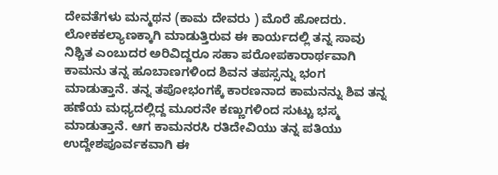ದೇವತೆಗಳು ಮನ್ಮಥನ (ಕಾಮ ದೇವರು ) ಮೊರೆ ಹೋದರು. ಲೋಕಕಲ್ಯಾಣಕ್ಕಾಗಿ ಮಾಡುತ್ತಿರುವ ಈ ಕಾರ್ಯದಲ್ಲಿ ತನ್ನ ಸಾವು ನಿಶ್ಚಿತ ಎಂಬುದರ ಅರಿವಿದ್ದರೂ ಸಹಾ ಪರೋಪಕಾರಾರ್ಥವಾಗಿ ಕಾಮನು ತನ್ನ ಹೂಬಾಣಗಳಿಂದ ಶಿವನ ತಪಸ್ಸನ್ನು ಭಂಗ ಮಾಡುತ್ತಾನೆ. ತನ್ನ ತಪೋಭಂಗಕ್ಕೆ ಕಾರಣನಾದ ಕಾಮನನ್ನು ಶಿವ ತನ್ನ ಹಣೆಯ ಮಧ್ಯದಲ್ಲಿದ್ದ ಮೂರನೇ ಕಣ್ಣುಗಳಿಂದ ಸುಟ್ಟು ಭಸ್ಮ ಮಾಡುತ್ತಾನೆ. ಆಗ ಕಾಮನರಸಿ ರತಿದೇವಿಯು ತನ್ನ ಪತಿಯು ಉದ್ದೇಶಪೂರ್ವಕವಾಗಿ ಈ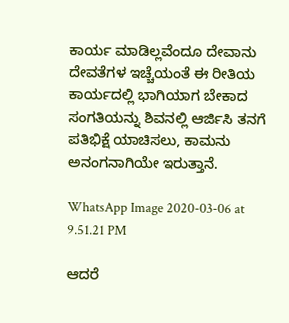ಕಾರ್ಯ ಮಾಡಿಲ್ಲವೆಂದೂ ದೇವಾನು ದೇವತೆಗಳ ಇಚ್ಚೆಯಂತೆ ಈ ರೀತಿಯ ಕಾರ್ಯದಲ್ಲಿ ಭಾಗಿಯಾಗ ಬೇಕಾದ ಸಂಗತಿಯನ್ನು ಶಿವನಲ್ಲಿ ಆರ್ಜಿಸಿ ತನಗೆ ಪತಿಭಿಕ್ಷೆ ಯಾಚಿಸಲು, ಕಾಮನು ಅನಂಗನಾಗಿಯೇ ಇರುತ್ತಾನೆ.

WhatsApp Image 2020-03-06 at 9.51.21 PM

ಆದರೆ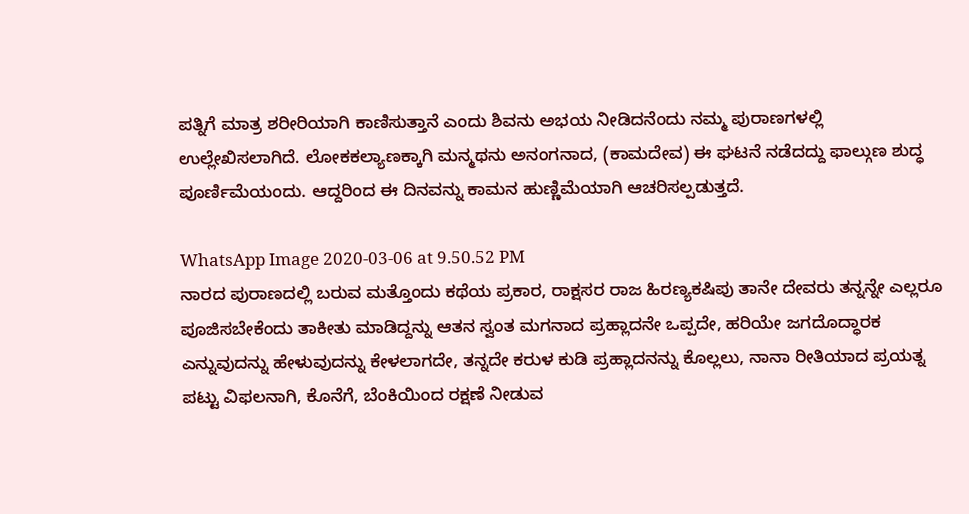ಪತ್ನಿಗೆ ಮಾತ್ರ ಶರೀರಿಯಾಗಿ ಕಾಣಿಸುತ್ತಾನೆ ಎಂದು ಶಿವನು ಅಭಯ ನೀಡಿದನೆಂದು ನಮ್ಮ ಪುರಾಣಗಳಲ್ಲಿ ಉಲ್ಲೇಖಿಸಲಾಗಿದೆ. ಲೋಕಕಲ್ಯಾಣಕ್ಕಾಗಿ ಮನ್ಮಥನು ಅನಂಗನಾದ, (ಕಾಮದೇವ) ಈ ಘಟನೆ ನಡೆದದ್ದು ಫಾಲ್ಗುಣ ಶುದ್ಧ ಪೂರ್ಣಿಮೆಯಂದು. ಆದ್ದರಿಂದ ಈ ದಿನವನ್ನು ಕಾಮನ ಹುಣ್ಣಿಮೆಯಾಗಿ ಆಚರಿಸಲ್ಪಡುತ್ತದೆ.

WhatsApp Image 2020-03-06 at 9.50.52 PM
ನಾರದ ಪುರಾಣದಲ್ಲಿ ಬರುವ ಮತ್ತೊಂದು ಕಥೆಯ ಪ್ರಕಾರ, ರಾಕ್ಷಸರ ರಾಜ ಹಿರಣ್ಯಕಷಿಪು ತಾನೇ ದೇವರು ತನ್ನನ್ನೇ ಎಲ್ಲರೂ ಪೂಜಿಸಬೇಕೆಂದು ತಾಕೀತು ಮಾಡಿದ್ದನ್ನು ಆತನ ಸ್ವಂತ ಮಗನಾದ ಪ್ರಹ್ಲಾದನೇ ಒಪ್ಪದೇ, ಹರಿಯೇ ಜಗದೊದ್ಧಾರಕ ಎನ್ನುವುದನ್ನು ಹೇಳುವುದನ್ನು ಕೇಳಲಾಗದೇ, ತನ್ನದೇ ಕರುಳ ಕುಡಿ ಪ್ರಹ್ಲಾದನನ್ನು ಕೊಲ್ಲಲು, ನಾನಾ ರೀತಿಯಾದ ಪ್ರಯತ್ನ ಪಟ್ಟು ವಿಫಲನಾಗಿ, ಕೊನೆಗೆ, ಬೆಂಕಿಯಿಂದ ರಕ್ಷಣೆ ನೀಡುವ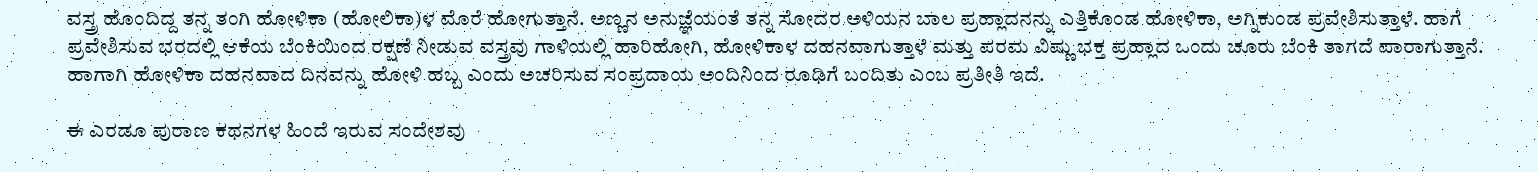ವಸ್ತ್ರ ಹೊಂದಿದ್ದ ತನ್ನ ತಂಗಿ ಹೋಳಿಕಾ (ಹೋಲಿಕಾ)ಳ ಮೊರೆ ಹೋಗುತ್ತಾನೆ. ಅಣ್ಣನ ಅನುಜ್ಞೆಯಂತೆ ತನ್ನ ಸೋದರ ಅಳಿಯನ ಬಾಲ ಪ್ರಹ್ಲಾದನನ್ನು ಎತ್ತಿಕೊಂಡ ಹೋಳಿಕಾ, ಅಗ್ನಿಕುಂಡ ಪ್ರವೇಶಿಸುತ್ತಾಳೆ. ಹಾಗೆ ಪ್ರವೇಶಿಸುವ ಭರದಲ್ಲಿ ಆಕೆಯ ಬೆಂಕಿಯಿಂದ ರಕ್ಷಣೆ ನೀಡುವ ವಸ್ತ್ರವು ಗಾಳಿಯಲ್ಲಿ ಹಾರಿಹೋಗಿ, ಹೋಳಿಕಾಳ ದಹನವಾಗುತ್ತಾಳೆ ಮತ್ತು ಪರಮ ವಿಷ್ಣು ಭಕ್ತ ಪ್ರಹ್ಲಾದ ಒಂದು ಚೂರು ಬೆಂಕಿ ತಾಗದೆ ಪಾರಾಗುತ್ತಾನೆ. ಹಾಗಾಗಿ ಹೋಳಿಕಾ ದಹನವಾದ ದಿನವನ್ನು ಹೋಳಿ ಹಬ್ಬ ಎಂದು ಅಚರಿಸುವ ಸಂಪ್ರದಾಯ ಅಂದಿನಿಂದ ರೂಢಿಗೆ ಬಂದಿತು ಎಂಬ ಪ್ರತೀತಿ ಇದೆ.

ಈ ಎರಡೂ ಪುರಾಣ ಕಥನಗಳ ಹಿಂದೆ ಇರುವ ಸಂದೇಶವು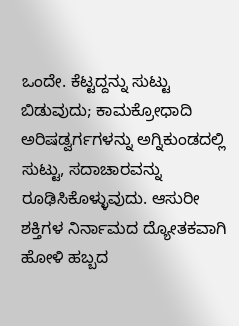ಒಂದೇ. ಕೆಟ್ಟದ್ದನ್ನು ಸುಟ್ಟು ಬಿಡುವುದು; ಕಾಮಕ್ರೋಧಾದಿ ಅರಿಷಡ್ವರ್ಗಗಳನ್ನು ಅಗ್ನಿಕುಂಡದಲ್ಲಿ ಸುಟ್ಟು, ಸದಾಚಾರವನ್ನು ರೂಢಿಸಿಕೊಳ್ಳುವುದು. ಆಸುರೀ ಶಕ್ತಿಗಳ ನಿರ್ನಾಮದ ದ್ಯೋತಕವಾಗಿ ಹೋಳಿ ಹಬ್ಬದ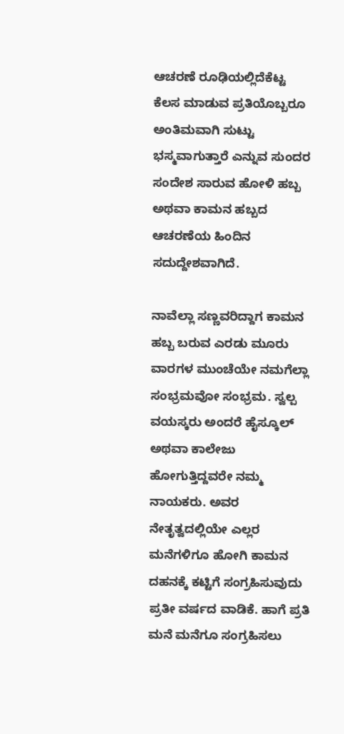ಆಚರಣೆ ರೂಢಿಯಲ್ಲಿದೆಕೆಟ್ಟ ಕೆಲಸ ಮಾಡುವ ಪ್ರತಿಯೊಬ್ಬರೂ ಅಂತಿಮವಾಗಿ ಸುಟ್ಟು ಭಸ್ಮವಾಗುತ್ತಾರೆ ಎನ್ನುವ ಸುಂದರ ಸಂದೇಶ ಸಾರುವ ಹೋಳಿ ಹಬ್ಬ ಅಥವಾ ಕಾಮನ ಹಬ್ಬದ ಆಚರಣೆಯ ಹಿಂದಿನ ಸದುದ್ದೇಶವಾಗಿದೆ.

ನಾವೆಲ್ಲಾ ಸಣ್ಣವರಿದ್ದಾಗ ಕಾಮನ ಹಬ್ಬ ಬರುವ ಎರಡು ಮೂರು ವಾರಗಳ ಮುಂಚೆಯೇ ನಮಗೆಲ್ಲಾ ಸಂಭ್ರಮವೋ ಸಂಭ್ರಮ. ಸ್ವಲ್ಪ ವಯಸ್ಕರು ಅಂದರೆ ಹೈಸ್ಕೂಲ್ ಅಥವಾ ಕಾಲೇಜು ಹೋಗುತ್ತಿದ್ದವರೇ ನಮ್ಮ ನಾಯಕರು. ಅವರ ನೇತೃತ್ವದಲ್ಲಿಯೇ ಎಲ್ಲರ ಮನೆಗಳಿಗೂ ಹೋಗಿ ಕಾಮನ ದಹನಕ್ಕೆ ಕಟ್ಟಿಗೆ ಸಂಗ್ರಹಿಸುವುದು ಪ್ರತೀ ವರ್ಷದ ವಾಡಿಕೆ. ಹಾಗೆ ಪ್ರತಿ ಮನೆ ಮನೆಗೂ ಸಂಗ್ರಹಿಸಲು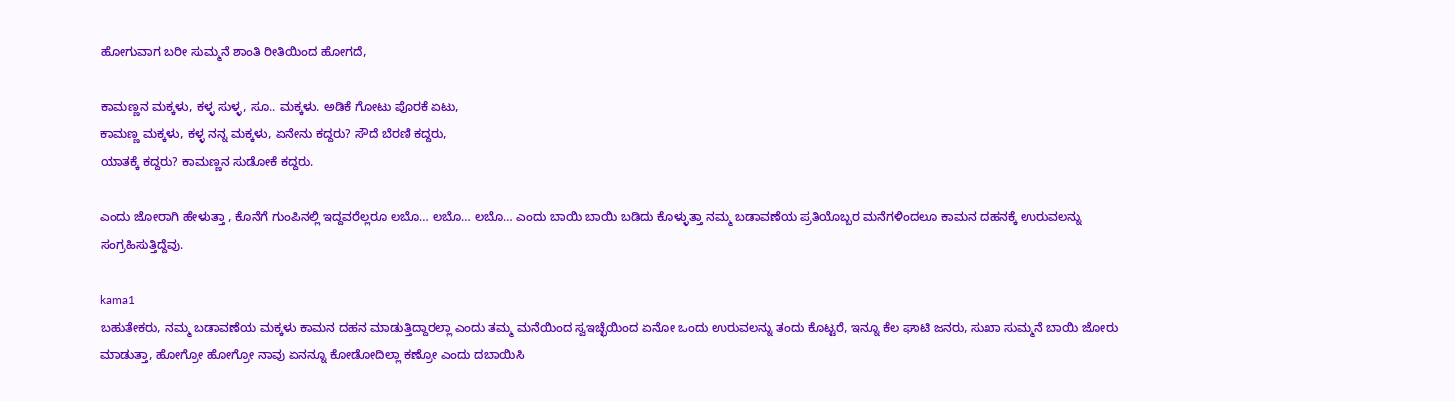ಹೋಗುವಾಗ ಬರೀ ಸುಮ್ಮನೆ ಶಾಂತಿ ರೀತಿಯಿಂದ ಹೋಗದೆ,

ಕಾಮಣ್ಣನ ಮಕ್ಕಳು, ಕಳ್ಳ ಸುಳ್ಳ, ಸೂ.. ಮಕ್ಕಳು. ಅಡಿಕೆ ಗೋಟು ಪೊರಕೆ ಏಟು,
ಕಾಮಣ್ಣ ಮಕ್ಕಳು, ಕಳ್ಳ ನನ್ನ ಮಕ್ಕಳು, ಏನೇನು ಕದ್ದರು? ಸೌದೆ ಬೆರಣಿ ಕದ್ದರು,
ಯಾತಕ್ಕೆ ಕದ್ದರು? ಕಾಮಣ್ಣನ ಸುಡೋಕೆ ಕದ್ದರು.

ಎಂದು ಜೋರಾಗಿ ಹೇಳುತ್ತಾ , ಕೊನೆಗೆ ಗುಂಪಿನಲ್ಲಿ ಇದ್ದವರೆಲ್ಲರೂ ಲಬೊ… ಲಬೊ… ಲಬೊ… ಎಂದು ಬಾಯಿ ಬಾಯಿ ಬಡಿದು ಕೊಳ್ಳುತ್ತಾ ನಮ್ಮ ಬಡಾವಣೆಯ ಪ್ರತಿಯೊಬ್ಬರ ಮನೆಗಳಿಂದಲೂ ಕಾಮನ ದಹನಕ್ಕೆ ಉರುವಲನ್ನು ಸಂಗ್ರಹಿಸುತ್ತಿದ್ದೆವು.

kama1
ಬಹುತೇಕರು, ನಮ್ಮ ಬಡಾವಣೆಯ ಮಕ್ಕಳು ಕಾಮನ ದಹನ ಮಾಡುತ್ತಿದ್ದಾರಲ್ಲಾ ಎಂದು ತಮ್ಮ ಮನೆಯಿಂದ ಸ್ವಇಚ್ಛೆಯಿಂದ ಏನೋ ಒಂದು ಉರುವಲನ್ನು ತಂದು ಕೊಟ್ಟರೆ, ಇನ್ನೂ ಕೆಲ ಘಾಟಿ ಜನರು, ಸುಖಾ ಸುಮ್ಮನೆ ಬಾಯಿ ಜೋರು ಮಾಡುತ್ತಾ, ಹೋಗ್ರೋ ಹೋಗ್ರೋ ನಾವು ಏನನ್ನೂ ಕೋಡೋದಿಲ್ಲಾ ಕಣ್ರೋ ಎಂದು ದಬಾಯಿಸಿ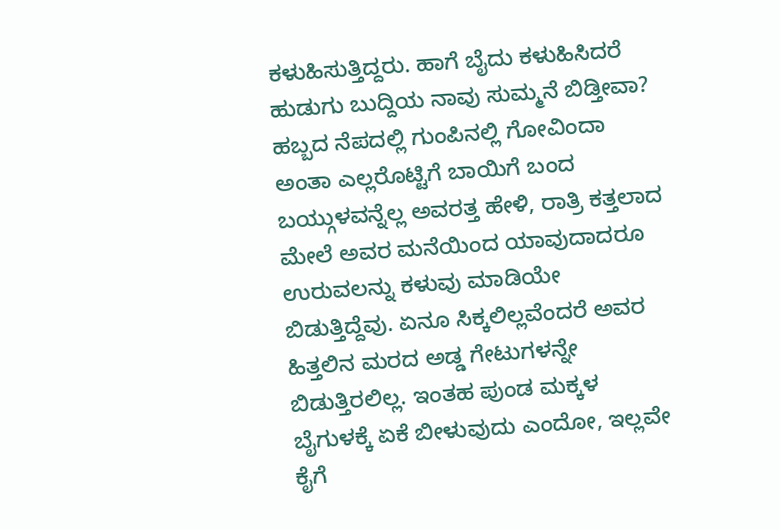ಕಳುಹಿಸುತ್ತಿದ್ದರು. ಹಾಗೆ ಬೈದು ಕಳುಹಿಸಿದರೆ ಹುಡುಗು ಬುದ್ದಿಯ ನಾವು ಸುಮ್ಮನೆ ಬಿಡ್ತೀವಾ? ಹಬ್ಬದ ನೆಪದಲ್ಲಿ ಗುಂಪಿನಲ್ಲಿ ಗೋವಿಂದಾ ಅಂತಾ ಎಲ್ಲರೊಟ್ಟಿಗೆ ಬಾಯಿಗೆ ಬಂದ ಬಯ್ಗುಳವನ್ನೆಲ್ಲ ಅವರತ್ತ ಹೇಳಿ, ರಾತ್ರಿ ಕತ್ತಲಾದ ಮೇಲೆ ಅವರ ಮನೆಯಿಂದ ಯಾವುದಾದರೂ ಉರುವಲನ್ನು ಕಳುವು ಮಾಡಿಯೇ ಬಿಡುತ್ತಿದ್ದೆವು. ಏನೂ ಸಿಕ್ಕಲಿಲ್ಲವೆಂದರೆ ಅವರ ಹಿತ್ತಲಿನ ಮರದ ಅಡ್ಡ ಗೇಟುಗಳನ್ನೇ ಬಿಡುತ್ತಿರಲಿಲ್ಲ. ಇಂತಹ ಪುಂಡ ಮಕ್ಕಳ ಬೈಗುಳಕ್ಕೆ ಏಕೆ ಬೀಳುವುದು ಎಂದೋ, ಇಲ್ಲವೇ ಕೈಗೆ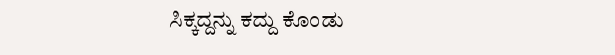ಸಿಕ್ಕದ್ದನ್ನು ಕದ್ದು ಕೊಂಡು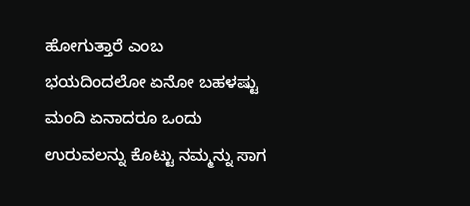ಹೋಗುತ್ತಾರೆ ಎಂಬ ಭಯದಿಂದಲೋ ಏನೋ ಬಹಳಷ್ಟು ಮಂದಿ ಏನಾದರೂ ಒಂದು ಉರುವಲನ್ನು ಕೊಟ್ಟು ನಮ್ಮನ್ನು ಸಾಗ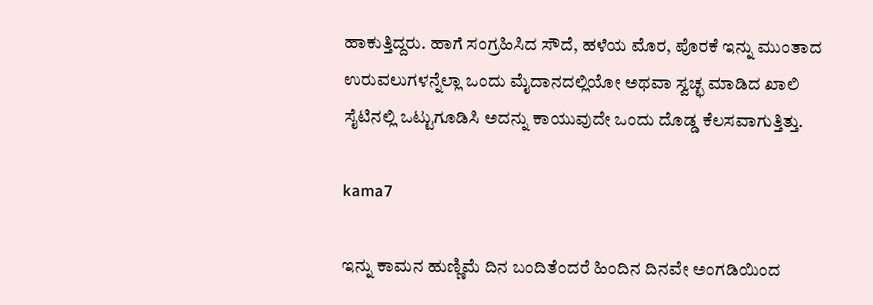ಹಾಕುತ್ತಿದ್ದರು. ಹಾಗೆ ಸಂಗ್ರಹಿಸಿದ ಸೌದೆ, ಹಳೆಯ ಮೊರ, ಪೊರಕೆ ಇನ್ನು ಮುಂತಾದ ಉರುವಲುಗಳನ್ನೆಲ್ಲಾ ಒಂದು ಮೈದಾನದಲ್ಲಿಯೋ ಅಥವಾ ಸ್ವಚ್ಛ ಮಾಡಿದ ಖಾಲಿ ಸೈಟಿನಲ್ಲಿ ಒಟ್ಟುಗೂಡಿಸಿ ಅದನ್ನು ಕಾಯುವುದೇ ಒಂದು ದೊಡ್ಡ ಕೆಲಸವಾಗುತ್ತಿತ್ತು.

kama7

ಇನ್ನು ಕಾಮನ ಹುಣ್ಣಿಮೆ ದಿನ ಬಂದಿತೆಂದರೆ ಹಿಂದಿನ ದಿನವೇ ಅಂಗಡಿಯಿಂದ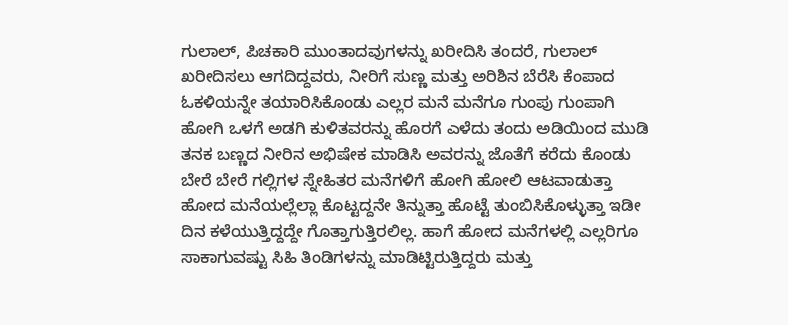ಗುಲಾಲ್, ಪಿಚಕಾರಿ ಮುಂತಾದವುಗಳನ್ನು ಖರೀದಿಸಿ ತಂದರೆ, ಗುಲಾಲ್ ಖರೀದಿಸಲು ಆಗದಿದ್ದವರು, ನೀರಿಗೆ ಸುಣ್ಣ ಮತ್ತು ಅರಿಶಿನ ಬೆರೆಸಿ ಕೆಂಪಾದ ಓಕಳಿಯನ್ನೇ ತಯಾರಿಸಿಕೊಂಡು ಎಲ್ಲರ ಮನೆ ಮನೆಗೂ ಗುಂಪು ಗುಂಪಾಗಿ ಹೋಗಿ ಒಳಗೆ ಅಡಗಿ ಕುಳಿತವರನ್ನು ಹೊರಗೆ ಎಳೆದು ತಂದು ಅಡಿಯಿಂದ ಮುಡಿ ತನಕ ಬಣ್ಣದ ನೀರಿನ ಅಭಿಷೇಕ ಮಾಡಿಸಿ ಅವರನ್ನು ಜೊತೆಗೆ ಕರೆದು ಕೊಂಡು ಬೇರೆ ಬೇರೆ ಗಲ್ಲಿಗಳ ಸ್ನೇಹಿತರ ಮನೆಗಳಿಗೆ ಹೋಗಿ ಹೋಲಿ ಆಟವಾಡುತ್ತಾ ಹೋದ ಮನೆಯಲ್ಲೆಲ್ಲಾ ಕೊಟ್ಟದ್ದನೇ ತಿನ್ನುತ್ತಾ ಹೊಟ್ಟೆ ತುಂಬಿಸಿಕೊಳ್ಳುತ್ತಾ ಇಡೀ ದಿನ ಕಳೆಯುತ್ತಿದ್ದದ್ದೇ ಗೊತ್ತಾಗುತ್ತಿರಲಿಲ್ಲ. ಹಾಗೆ ಹೋದ ಮನೆಗಳಲ್ಲಿ ಎಲ್ಲರಿಗೂ ಸಾಕಾಗುವಷ್ಟು ಸಿಹಿ ತಿಂಡಿಗಳನ್ನು ಮಾಡಿಟ್ಟಿರುತ್ತಿದ್ದರು ಮತ್ತು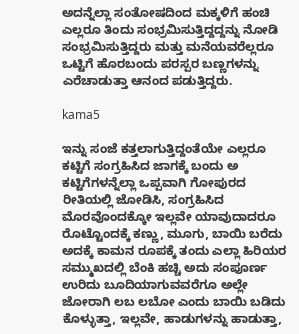ಅದನ್ನೆಲ್ಲಾ ಸಂತೋಷದಿಂದ ಮಕ್ಕಳಿಗೆ ಹಂಚಿ ಎಲ್ಲರೂ ತಿಂದು ಸಂಭ್ರಮಿಸುತ್ತಿದ್ದದ್ದನ್ನು ನೋಡಿ ಸಂಭ್ರಮಿಸುತ್ತಿದ್ದರು ಮತ್ತು ಮನೆಯವರೆಲ್ಲರೂ ಒಟ್ಟಿಗೆ ಹೊರಬಂದು ಪರಸ್ಪರ ಬಣ್ಣಗಳನ್ನು ಎರೆಚಾಡುತ್ತಾ ಆನಂದ ಪಡುತ್ತಿದ್ದರು.

kama5

ಇನ್ನು ಸಂಜೆ ಕತ್ತಲಾಗುತ್ತಿದ್ದಂತೆಯೇ ಎಲ್ಲರೂ ಕಟ್ಟಿಗೆ ಸಂಗ್ರಹಿಸಿದ ಜಾಗಕ್ಕೆ ಬಂದು ಅ ಕಟ್ಟಿಗೆಗಳನ್ನೆಲ್ಲಾ ಒಪ್ಪವಾಗಿ ಗೋಪುರದ ರೀತಿಯಲ್ಲಿ ಜೋಡಿಸಿ, ಸಂಗ್ರಹಿಸಿದ ಮೊರವೊಂದಕ್ಕೋ ಇಲ್ಲವೇ ಯಾವುದಾದರೂ ರೊಟ್ಟೊಂದಕ್ಕೆ ಕಣ್ಣು, ಮೂಗು, ಬಾಯಿ ಬರೆದು ಅದಕ್ಕೆ ಕಾಮನ ರೂಪಕ್ಕೆ ತಂದು ಎಲ್ಲಾ ಹಿರಿಯರ ಸಮ್ಮುಖದಲ್ಲಿ ಬೆಂಕಿ ಹಚ್ಚಿ ಅದು ಸಂಪೂರ್ಣ ಉರಿದು ಬೂದಿಯಾಗುವವರೆಗೂ ಅಲ್ಲೇ ಜೋರಾಗಿ ಲಬ ಲಬೋ ಎಂದು ಬಾಯಿ ಬಡಿದು ಕೊಳ್ಳುತ್ತಾ, ಇಲ್ಲವೇ, ಹಾಡುಗಳನ್ನು ಹಾಡುತ್ತಾ,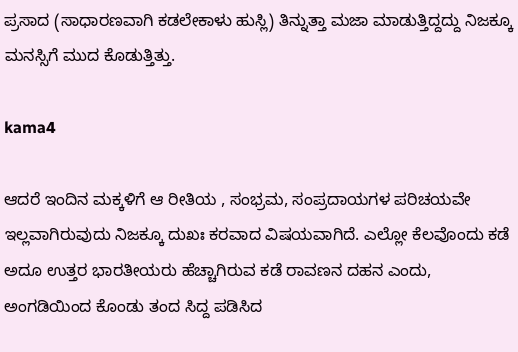ಪ್ರಸಾದ (ಸಾಧಾರಣವಾಗಿ ಕಡಲೇಕಾಳು ಹುಸ್ಲಿ) ತಿನ್ನುತ್ತಾ ಮಜಾ ಮಾಡುತ್ತಿದ್ದದ್ದು ನಿಜಕ್ಕೂ ಮನಸ್ಸಿಗೆ ಮುದ ಕೊಡುತ್ತಿತ್ತು.

kama4

ಆದರೆ ಇಂದಿನ ಮಕ್ಕಳಿಗೆ ಆ ರೀತಿಯ , ಸಂಭ್ರಮ, ಸಂಪ್ರದಾಯಗಳ ಪರಿಚಯವೇ ಇಲ್ಲವಾಗಿರುವುದು ನಿಜಕ್ಕೂ ದುಖಃ ಕರವಾದ ವಿಷಯವಾಗಿದೆ. ಎಲ್ಲೋ ಕೆಲವೊಂದು ಕಡೆ ಅದೂ ಉತ್ತರ ಭಾರತೀಯರು ಹೆಚ್ಚಾಗಿರುವ ಕಡೆ ರಾವಣನ ದಹನ ಎಂದು, ಅಂಗಡಿಯಿಂದ ಕೊಂಡು ತಂದ ಸಿದ್ದ ಪಡಿಸಿದ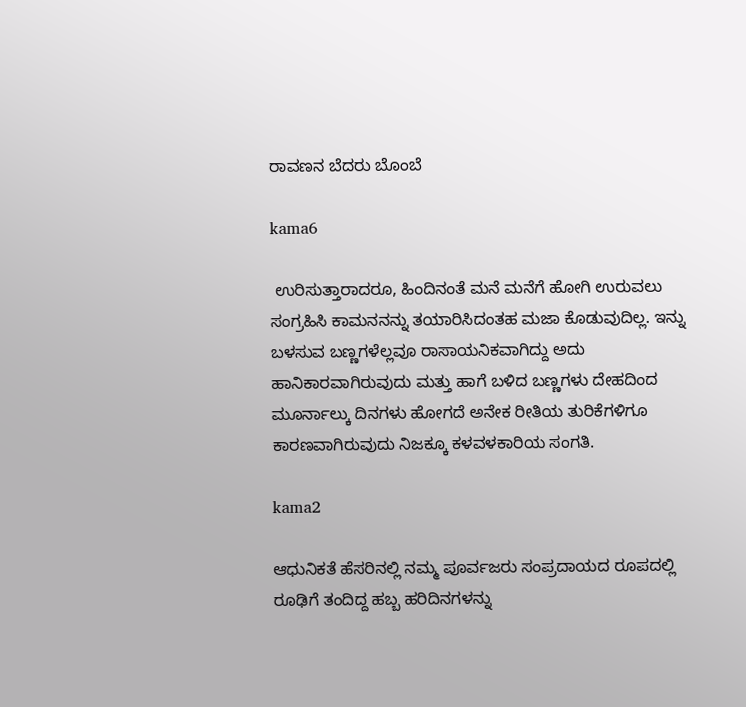ರಾವಣನ ಬೆದರು ಬೊಂಬೆ

kama6

 ಉರಿಸುತ್ತಾರಾದರೂ, ಹಿಂದಿನಂತೆ ಮನೆ ಮನೆಗೆ ಹೋಗಿ ಉರುವಲು ಸಂಗ್ರಹಿಸಿ ಕಾಮನನನ್ನು ತಯಾರಿಸಿದಂತಹ ಮಜಾ ಕೊಡುವುದಿಲ್ಲ. ಇನ್ನು ಬಳಸುವ ಬಣ್ಣಗಳೆಲ್ಲವೂ ರಾಸಾಯನಿಕವಾಗಿದ್ದು ಅದು ಹಾನಿಕಾರವಾಗಿರುವುದು ಮತ್ತು ಹಾಗೆ ಬಳಿದ ಬಣ್ಣಗಳು ದೇಹದಿಂದ ಮೂರ್ನಾಲ್ಕು ದಿನಗಳು ಹೋಗದೆ ಅನೇಕ ರೀತಿಯ ತುರಿಕೆಗಳಿಗೂ ಕಾರಣವಾಗಿರುವುದು ನಿಜಕ್ಕೂ ಕಳವಳಕಾರಿಯ ಸಂಗತಿ.

kama2

ಆಧುನಿಕತೆ ಹೆಸರಿನಲ್ಲಿ ನಮ್ಮ ಪೂರ್ವಜರು ಸಂಪ್ರದಾಯದ ರೂಪದಲ್ಲಿ ರೂಢಿಗೆ ತಂದಿದ್ದ ಹಬ್ಬ ಹರಿದಿನಗಳನ್ನು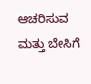ಆಚರಿಸುವ ಮತ್ತು ಬೇಸಿಗೆ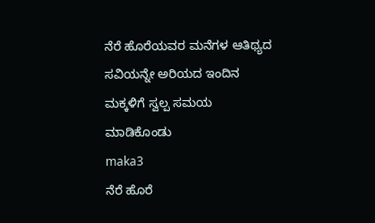ನೆರೆ ಹೊರೆಯವರ ಮನೆಗಳ ಆತಿಥ್ಯದ ಸವಿಯನ್ನೇ ಅರಿಯದ ಇಂದಿನ ಮಕ್ಕಳಿಗೆ ಸ್ವಲ್ಪ ಸಮಯ ಮಾಡಿಕೊಂಡು
maka3
ನೆರೆ ಹೊರೆ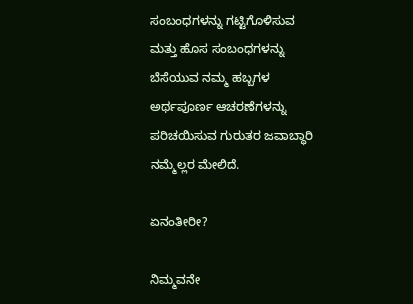ಸಂಬಂಧಗಳನ್ನು ಗಟ್ಟಿಗೊಳಿಸುವ ಮತ್ತು ಹೊಸ ಸಂಬಂಧಗಳನ್ನು ಬೆಸೆಯುವ ನಮ್ಮ ಹಬ್ಬಗಳ ಅರ್ಥಪೂರ್ಣ ಆಚರಣೆಗಳನ್ನು ಪರಿಚಯಿಸುವ ಗುರುತರ ಜವಾಬ್ಧಾರಿ ನಮ್ಮೆಲ್ಲರ ಮೇಲಿದೆ.

ಏನಂತೀರೀ?

ನಿಮ್ಮವನೇ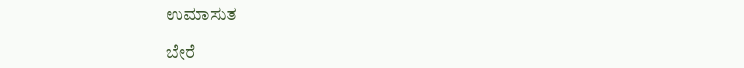ಉಮಾಸುತ

ಬೇರೆ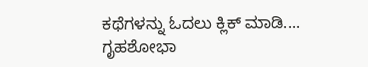ಕಥೆಗಳನ್ನು ಓದಲು ಕ್ಲಿಕ್ ಮಾಡಿ....
ಗೃಹಶೋಭಾ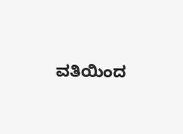ವತಿಯಿಂದ